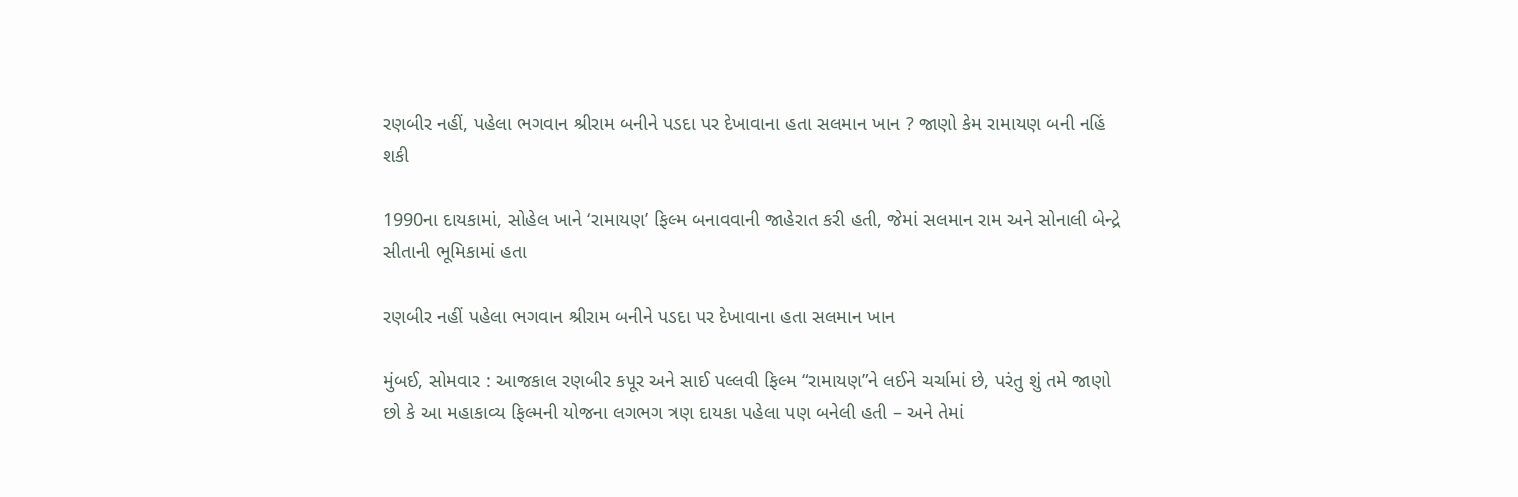રણબીર નહીં, પહેલા ભગવાન શ્રીરામ બનીને પડદા પર દેખાવાના હતા સલમાન ખાન ? જાણો કેમ રામાયણ બની નહિં શકી

1990ના દાયકામાં, સોહેલ ખાને ‘રામાયણ’ ફિલ્મ બનાવવાની જાહેરાત કરી હતી, જેમાં સલમાન રામ અને સોનાલી બેન્દ્રે સીતાની ભૂમિકામાં હતા

રણબીર નહીં પહેલા ભગવાન શ્રીરામ બનીને પડદા પર દેખાવાના હતા સલમાન ખાન

મુંબઈ, સોમવાર : આજકાલ રણબીર કપૂર અને સાઈ પલ્લવી ફિલ્મ “રામાયણ”ને લઈને ચર્ચામાં છે, પરંતુ શું તમે જાણો છો કે આ મહાકાવ્ય ફિલ્મની યોજના લગભગ ત્રણ દાયકા પહેલા પણ બનેલી હતી – અને તેમાં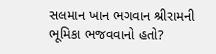સલમાન ખાન ભગવાન શ્રીરામની ભૂમિકા ભજવવાનો હતો?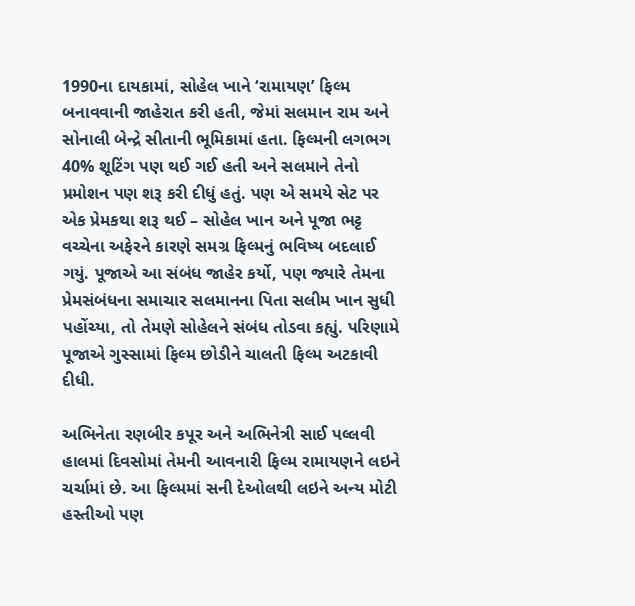1990ના દાયકામાં, સોહેલ ખાને ‘રામાયણ’ ફિલ્મ બનાવવાની જાહેરાત કરી હતી, જેમાં સલમાન રામ અને સોનાલી બેન્દ્રે સીતાની ભૂમિકામાં હતા. ફિલ્મની લગભગ 40% શૂટિંગ પણ થઈ ગઈ હતી અને સલમાને તેનો પ્રમોશન પણ શરૂ કરી દીધું હતું. પણ એ સમયે સેટ પર એક પ્રેમકથા શરૂ થઈ – સોહેલ ખાન અને પૂજા ભટ્ટ વચ્ચેના અફેરને કારણે સમગ્ર ફિલ્મનું ભવિષ્ય બદલાઈ ગયું. પૂજાએ આ સંબંધ જાહેર કર્યો, પણ જ્યારે તેમના પ્રેમસંબંધના સમાચાર સલમાનના પિતા સલીમ ખાન સુધી પહોંચ્યા, તો તેમણે સોહેલને સંબંધ તોડવા કહ્યું. પરિણામે પૂજાએ ગુસ્સામાં ફિલ્મ છોડીને ચાલતી ફિલ્મ અટકાવી દીધી.

અભિનેતા રણબીર કપૂર અને અભિનેત્રી સાઈ પલ્લવી હાલમાં દિવસોમાં તેમની આવનારી ફિલ્મ રામાયણને લઇને ચર્ચામાં છે. આ ફિલ્મમાં સની દેઓલથી લઇને અન્ય મોટી હસ્તીઓ પણ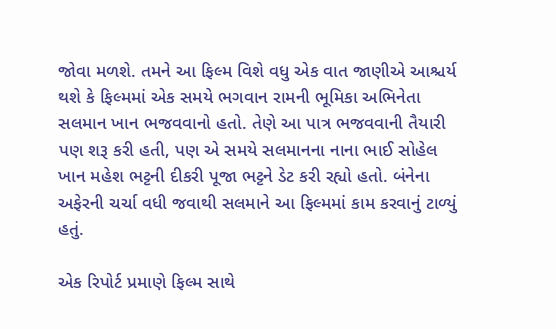જોવા મળશે. તમને આ ફિલ્મ વિશે વધુ એક વાત જાણીએ આશ્ચર્ય થશે કે ફિલ્મમાં એક સમયે ભગવાન રામની ભૂમિકા અભિનેતા સલમાન ખાન ભજવવાનો હતો. તેણે આ પાત્ર ભજવવાની તૈયારી પણ શરૂ કરી હતી, પણ એ સમયે સલમાનના નાના ભાઈ સોહેલ ખાન મહેશ ભટ્ટની દીકરી પૂજા ભટ્ટને ડેટ કરી રહ્યો હતો. બંનેના અફેરની ચર્ચા વધી જવાથી સલમાને આ ફિલ્મમાં કામ કરવાનું ટાળ્યું હતું.

એક રિપોર્ટ પ્રમાણે ફિલ્મ સાથે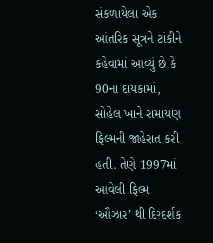સંકળાયેલા એક આંતરિક સૂત્રને ટાંકીને કહેવામાં આવ્યું છે કે 90ના દાયકામાં, સોહેલ ખાને રામાયણ ફિલ્મની જાહેરાત કરી હતી. તેણે 1997માં આવેલી ફિલ્મ ‘ઔઝાર’ થી દિગ્દર્શક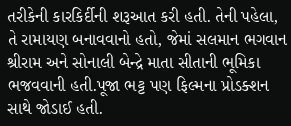તરીકેની કારકિર્દીની શરૂઆત કરી હતી. તેની પહેલા, તે રામાયણ બનાવવાનો હતો, જેમાં સલમાન ભગવાન શ્રીરામ અને સોનાલી બેન્દ્રે માતા સીતાની ભૂમિકા ભજવવાની હતી.પૂજા ભટ્ટ પણ ફિલ્મના પ્રોડક્શન સાથે જોડાઈ હતી.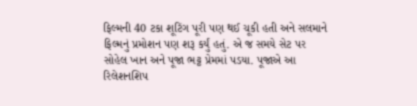ફિલ્મની 40 ટકા શૂટિંગ પૂરી પણ થઈ ચૂકી હતી અને સલમાને ફિલ્મનું પ્રમોશન પણ શરૂ કર્યું હતું. એ જ સમયે સેટ પર સોહેલ ખાન અને પૂજા ભટ્ટ પ્રેમમાં પડયા. પૂજાએ આ રિલેશનશિપ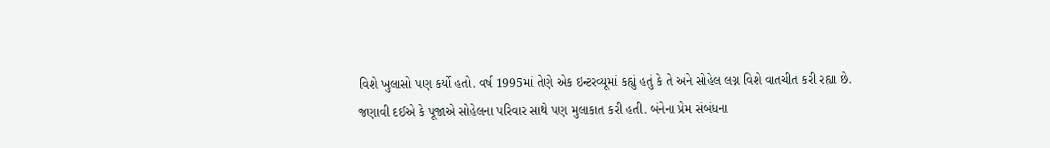વિશે ખુલાસો પણ કર્યો હતો. વર્ષ 1995માં તેણે એક ઇન્ટરવ્યૂમાં કહ્યું હતું કે તે અને સોહેલ લગ્ન વિશે વાતચીત કરી રહ્યા છે. જણાવી દઈએ કે પૂજાએ સોહેલના પરિવાર સાથે પણ મુલાકાત કરી હતી. બંનેના પ્રેમ સંબંધના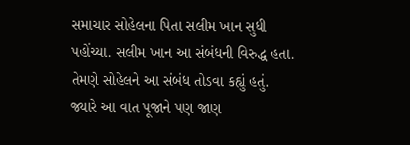સમાચાર સોહેલના પિતા સલીમ ખાન સુધી પહોંચ્યા. સલીમ ખાન આ સંબંધની વિરુદ્ધ હતા. તેમણે સોહેલને આ સંબંધ તોડવા કહ્યું હતું. જ્યારે આ વાત પૂજાને પણ જાણ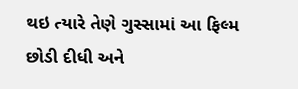થઇ ત્યારે તેણે ગુસ્સામાં આ ફિલ્મ છોડી દીધી અને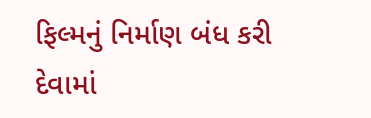ફિલ્મનું નિર્માણ બંધ કરી દેવામાં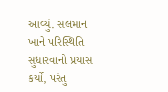આવ્યું. સલમાન ખાને પરિસ્થિતિ સુધારવાનો પ્રયાસ કર્યો, પરંતુ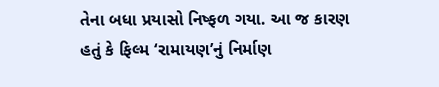તેના બધા પ્રયાસો નિષ્ફળ ગયા. આ જ કારણ હતું કે ફિલ્મ ‘રામાયણ’નું નિર્માણ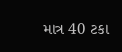માત્ર 40 ટકા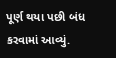પૂર્ણ થયા પછી બંધ કરવામાં આવ્યું.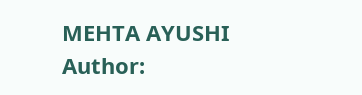MEHTA AYUSHI
Author: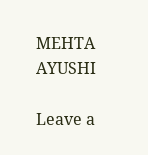MEHTA AYUSHI

Leave a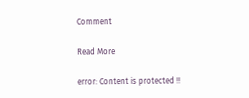Comment

Read More

error: Content is protected !!